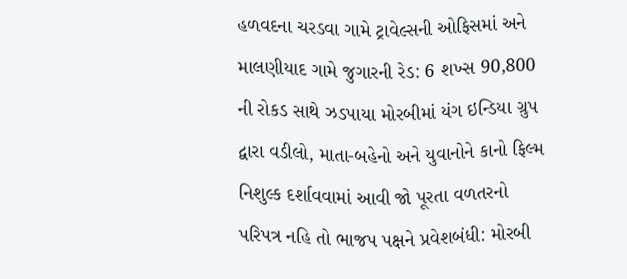હળવદના ચરડવા ગામે ટ્રાવેલ્સની ઓફિસમાં અને માલણીયાદ ગામે જુગારની રેડ: 6 શખ્સ 90,800 ની રોકડ સાથે ઝડપાયા મોરબીમાં યંગ ઇન્ડિયા ગ્રુપ દ્વારા વડીલો, માતા-બહેનો અને યુવાનોને કાનો ફિલ્મ નિશુલ્ક દર્શાવવામાં આવી જો પૂરતા વળતરનો પરિપત્ર નહિ તો ભાજપ પક્ષને પ્રવેશબંધી: મોરબી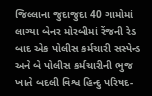જિલ્લાના જુદાજુદા 40 ગામોમાં લાગ્યા બેનર મોરબીમાં રેંજની રેડ બાદ એક પોલીસ કર્મચારી સસ્પેન્ડ અને બે પોલીસ કર્મચારીની ભુજ ખાતે બદલી વિશ્વ હિન્દુ પરિષદ-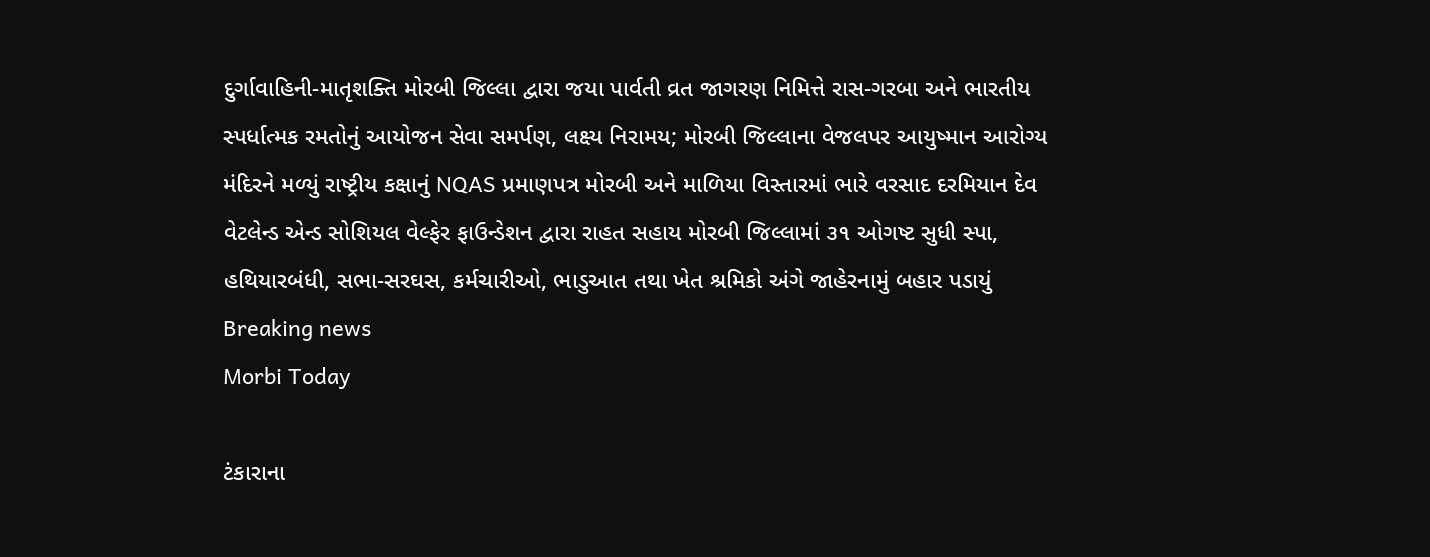દુર્ગાવાહિની-માતૃશક્તિ મોરબી જિલ્લા દ્વારા જયા પાર્વતી વ્રત જાગરણ નિમિત્તે રાસ-ગરબા અને ભારતીય સ્પર્ધાત્મક રમતોનું આયોજન સેવા સમર્પણ, લક્ષ્ય નિરામય; મોરબી જિલ્લાના વેજલપર આયુષ્માન આરોગ્ય મંદિરને મળ્યું રાષ્ટ્રીય કક્ષાનું NQAS પ્રમાણપત્ર મોરબી અને માળિયા વિસ્તારમાં ભારે વરસાદ દરમિયાન દેવ વેટલેન્ડ એન્ડ સોશિયલ વેલ્ફેર ફાઉન્ડેશન દ્વારા રાહત સહાય મોરબી જિલ્લામાં ૩૧ ઓગષ્ટ સુધી સ્પા, હથિયારબંધી, સભા-સરઘસ, કર્મચારીઓ, ભાડુઆત તથા ખેત શ્રમિકો અંગે જાહેરનામું બહાર પડાયું
Breaking news
Morbi Today

ટંકારાના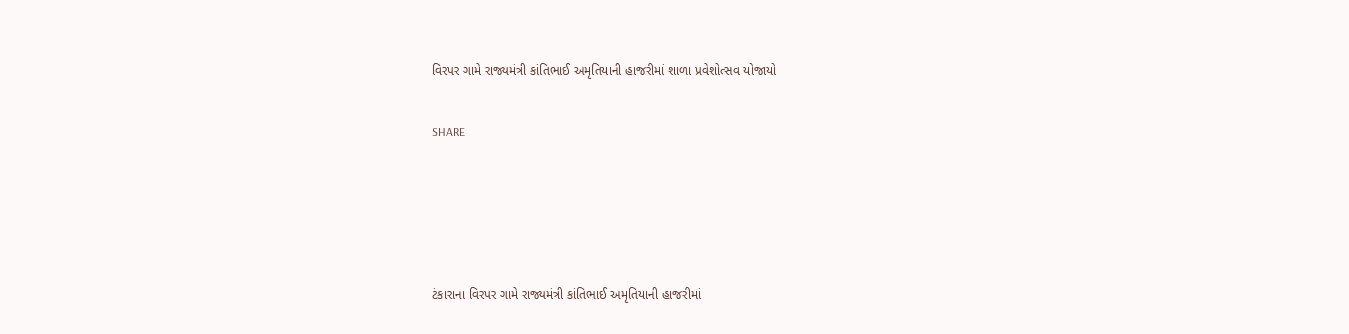વિરપર ગામે રાજ્યમંત્રી કાંતિભાઈ અમૃતિયાની હાજરીમાં શાળા પ્રવેશોત્સવ યોજાયો


SHARE







ટંકારાના વિરપર ગામે રાજ્યમંત્રી કાંતિભાઈ અમૃતિયાની હાજરીમાં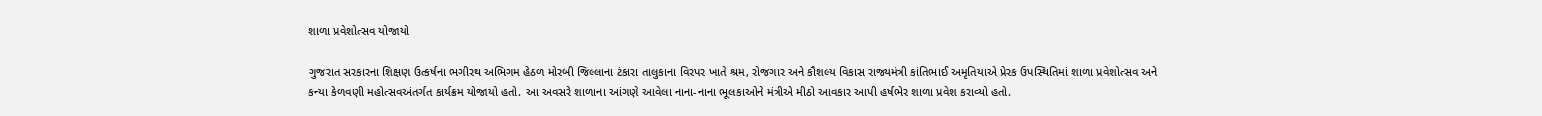શાળા પ્રવેશોત્સવ યોજાયો

ગુજરાત સરકારના શિક્ષણ ઉત્કર્ષના ભગીરથ અભિગમ હેઠળ મોરબી જિલ્લાના ટંકારા તાલુકાના વિરપર ખાતે શ્રમ, રોજગાર અને કૌશલ્ય વિકાસ રાજ્યમંત્રી કાંતિભાઈ અમૃતિયાએ પ્રેરક ઉપસ્થિતિમાં શાળા પ્રવેશોત્સવ અને કન્યા કેળવણી મહોત્સવઅંતર્ગત કાર્યક્રમ યોજાયો હતો. આ અવસરે શાળાના આંગણે આવેલા નાના-નાના ભૂલકાઓને મંત્રીએ મીઠો આવકાર આપી હર્ષભેર શાળા પ્રવેશ કરાવ્યો હતો.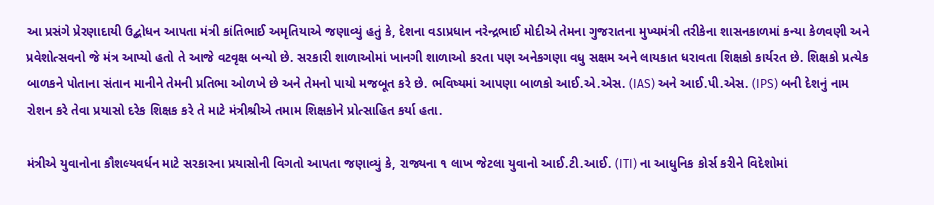આ પ્રસંગે પ્રેરણાદાયી ઉદ્બોધન આપતા મંત્રી કાંતિભાઈ અમૃતિયાએ જણાવ્યું હતું કે, દેશના વડાપ્રધાન નરેન્દ્રભાઈ મોદીએ તેમના ગુજરાતના મુખ્યમંત્રી તરીકેના શાસનકાળમાં કન્યા કેળવણી અને પ્રવેશોત્સવનો જે મંત્ર આપ્યો હતો તે આજે વટવૃક્ષ બન્યો છે. સરકારી શાળાઓમાં ખાનગી શાળાઓ કરતા પણ અનેકગણા વધુ સક્ષમ અને લાયકાત ધરાવતા શિક્ષકો કાર્યરત છે. શિક્ષકો પ્રત્યેક બાળકને પોતાના સંતાન માનીને તેમની પ્રતિભા ઓળખે છે અને તેમનો પાયો મજબૂત કરે છે. ભવિષ્યમાં આપણા બાળકો આઈ.એ.એસ. (IAS) અને આઈ.પી.એસ. (IPS) બની દેશનું નામ રોશન કરે તેવા પ્રયાસો દરેક શિક્ષક કરે તે માટે મંત્રીશ્રીએ તમામ શિક્ષકોને પ્રોત્સાહિત કર્યા હતા.

મંત્રીએ યુવાનોના કૌશલ્યવર્ધન માટે સરકારના પ્રયાસોની વિગતો આપતા જણાવ્યું કે, રાજ્યના ૧ લાખ જેટલા યુવાનો આઈ.ટી.આઈ. (ITI) ના આધુનિક કોર્સ કરીને વિદેશોમાં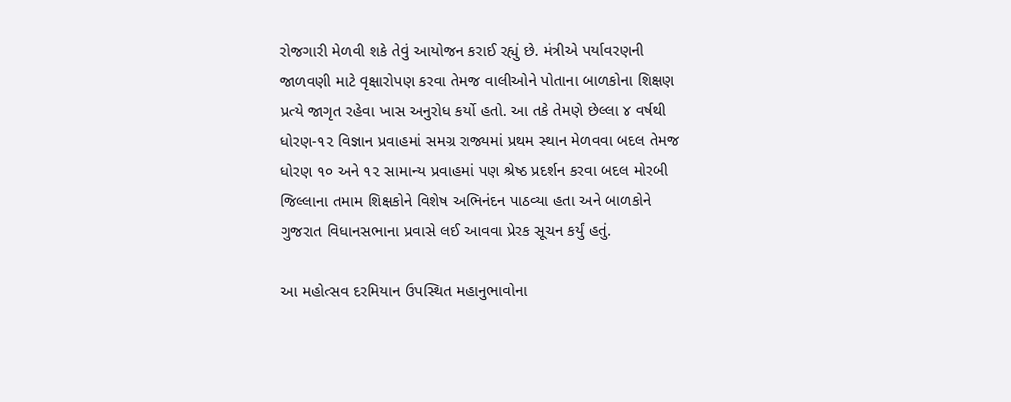રોજગારી મેળવી શકે તેવું આયોજન કરાઈ રહ્યું છે. મંત્રીએ પર્યાવરણની જાળવણી માટે વૃક્ષારોપણ કરવા તેમજ વાલીઓને પોતાના બાળકોના શિક્ષણ પ્રત્યે જાગૃત રહેવા ખાસ અનુરોધ કર્યો હતો. આ તકે તેમણે છેલ્લા ૪ વર્ષથી ધોરણ-૧૨ વિજ્ઞાન પ્રવાહમાં સમગ્ર રાજ્યમાં પ્રથમ સ્થાન મેળવવા બદલ તેમજ ધોરણ ૧૦ અને ૧૨ સામાન્ય પ્રવાહમાં પણ શ્રેષ્ઠ પ્રદર્શન કરવા બદલ મોરબી જિલ્લાના તમામ શિક્ષકોને વિશેષ અભિનંદન પાઠવ્યા હતા અને બાળકોને ગુજરાત વિધાનસભાના પ્રવાસે લઈ આવવા પ્રેરક સૂચન કર્યું હતું.

આ મહોત્સવ દરમિયાન ઉપસ્થિત મહાનુભાવોના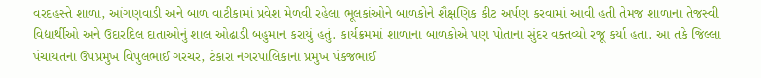વરદહસ્તે શાળા, આંગણવાડી અને બાળ વાટીકામાં પ્રવેશ મેળવી રહેલા ભૂલકાંઓને બાળકોને શૈક્ષણિક કીટ અર્પણ કરવામાં આવી હતી તેમજ શાળાના તેજસ્વી વિદ્યાર્થીઓ અને ઉદારદિલ દાતાઓનું શાલ ઓઢાડી બહુમાન કરાયું હતું. કાર્યક્રમમાં શાળાના બાળકોએ પણ પોતાના સુંદર વક્તવ્યો રજૂ કર્યા હતા. આ તકે જિલ્લા પંચાયતના ઉપપ્રમુખ વિપુલભાઈ ગરચર, ટંકારા નગરપાલિકાના પ્રમુખ પંકજભાઈ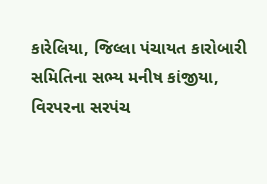કારેલિયા, જિલ્લા પંચાયત કારોબારી સમિતિના સભ્ય મનીષ કાંજીયા, વિરપરના સરપંચ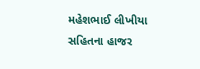મહેશભાઈ લીખીયા સહિતના હાજર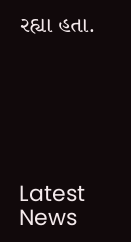રહ્યા હતા.






Latest News